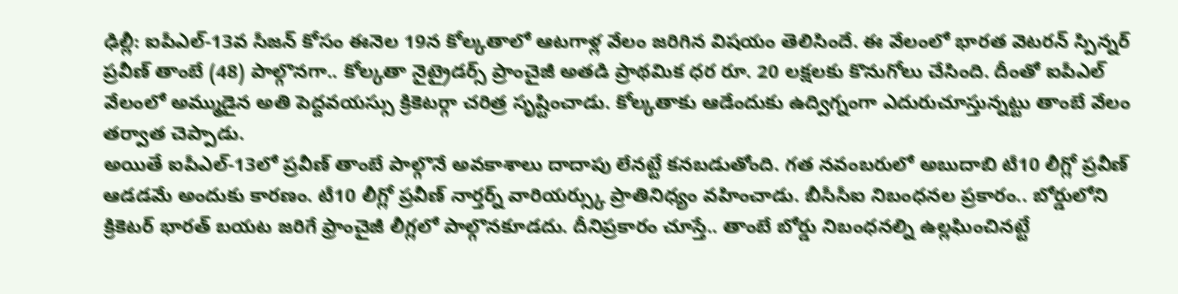ఢిల్లీ: ఐపీఎల్-13వ సీజన్ కోసం ఈనెల 19న కోల్కతాలో ఆటగాళ్ల వేలం జరిగిన విషయం తెలిసిందే. ఈ వేలంలో భారత వెటరన్ స్పిన్నర్ ప్రవీణ్ తాంబే (48) పాల్గొనగా.. కోల్కతా నైట్రైడర్స్ ప్రాంచైజీ అతడి ప్రాథమిక ధర రూ. 20 లక్షలకు కొనుగోలు చేసింది. దీంతో ఐపీఎల్ వేలంలో అమ్ముడైన అతి పెద్దవయస్సు క్రికెటర్గా చరిత్ర సృష్టించాడు. కోల్కతాకు ఆడేందుకు ఉద్విగ్నంగా ఎదురుచూస్తున్నట్టు తాంబే వేలం తర్వాత చెప్పాడు.
అయితే ఐపీఎల్-13లో ప్రవీణ్ తాంబే పాల్గొనే అవకాశాలు దాదాపు లేనట్టే కనబడుతోంది. గత నవంబరులో అబుదాబి టీ10 లీగ్లో ప్రవీణ్ ఆడడమే అందుకు కారణం. టీ10 లీగ్లో ప్రవీణ్ నార్తర్న్ వారియర్స్కు ప్రాతినిధ్యం వహించాడు. బీసీసీఐ నిబంధనల ప్రకారం.. బోర్డులోని క్రికెటర్ భారత్ బయట జరిగే ఫ్రాంచైజీ లీగ్లలో పాల్గొనకూడదు. దీనిప్రకారం చూస్తే.. తాంబే బోర్డు నిబంధనల్ని ఉల్లఘించినట్టే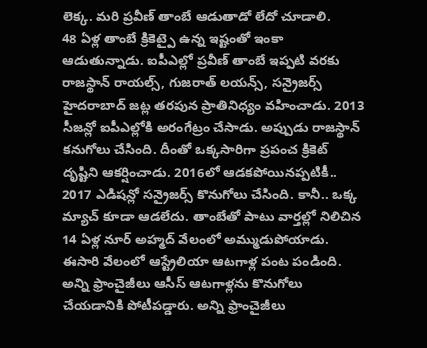లెక్క. మరి ప్రవీణ్ తాంబే ఆడుతాడో లేదో చూడాలి.
48 ఏళ్ల తాంబే క్రికెట్పై ఉన్న ఇష్టంతో ఇంకా ఆడుతున్నాడు. ఐపీఎల్లో ప్రవీణ్ తాంబే ఇప్పటి వరకు రాజస్థాన్ రాయల్స్, గుజరాత్ లయన్స్, సన్రైజర్స్ హైదరాబాద్ జట్ల తరపున ప్రాతినిధ్యం వహించాడు. 2013 సీజన్లో ఐపీఎల్లోకి అరంగేట్రం చేసాడు. అప్పుడు రాజస్థాన్ కనుగోలు చేసింది. దీంతో ఒక్కసారిగా ప్రపంచ క్రికెట్ దృష్టిని ఆకర్షించాడు. 2016లో ఆడకపోయినప్పటికీ.. 2017 ఎడిషన్లో సన్రైజర్స్ కొనుగోలు చేసింది. కానీ.. ఒక్క మ్యాచ్ కూడా ఆడలేదు. తాంబేతో పాటు వార్తల్లో నిలిచిన 14 ఏళ్ల నూర్ అహ్మద్ వేలంలో అమ్ముడుపోయాడు.
ఈసారి వేలంలో ఆస్ట్రేలియా ఆటగాళ్ల పంట పండింది. అన్ని ఫ్రాంచైజీలు ఆసీస్ ఆటగాళ్లను కొనుగోలు చేయడానికి పోటీపడ్డారు. అన్ని ఫ్రాంచైజీలు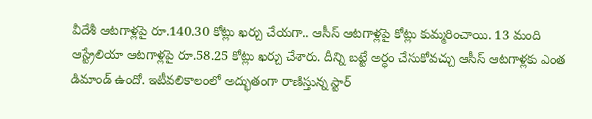వీదేశీ ఆటగాళ్లపై రూ.140.30 కోట్లు ఖర్చు చేయగా.. ఆసీస్ ఆటగాళ్లపై కోట్లు కుమ్మరించాయి. 13 మంది ఆస్ట్రేలియా ఆటగాళ్లపై రూ.58.25 కోట్లు ఖర్చు చేశారు. దీన్ని బట్టే అర్ధం చేసుకోవచ్చు ఆసీస్ ఆటగాళ్లకు ఎంత డిమాండ్ ఉందో. ఇటీవలికాలంలో అద్భుతంగా రాణిస్తున్న స్టార్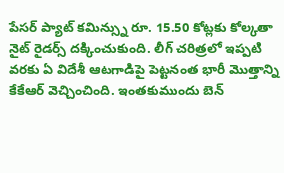పేసర్ ప్యాట్ కమిన్స్ను రూ. 15.50 కోట్లకు కోల్కతా నైట్ రైడర్స్ దక్కించుకుంది. లీగ్ చరిత్రలో ఇప్పటి వరకు ఏ విదేశీ ఆటగాడిపై పెట్టనంత భారీ మొత్తాన్ని కేకేఆర్ వెచ్చించింది. ఇంతకుముందు బెన్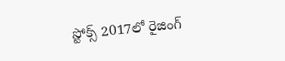స్టోక్స్ 2017లో రైజింగ్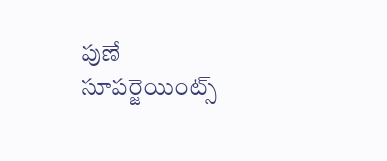పుణే సూపర్జెయింట్స్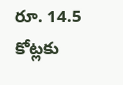రూ. 14.5 కోట్లకు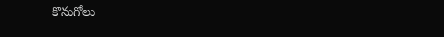కొనుగోలు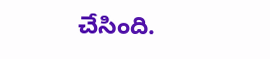చేసింది.